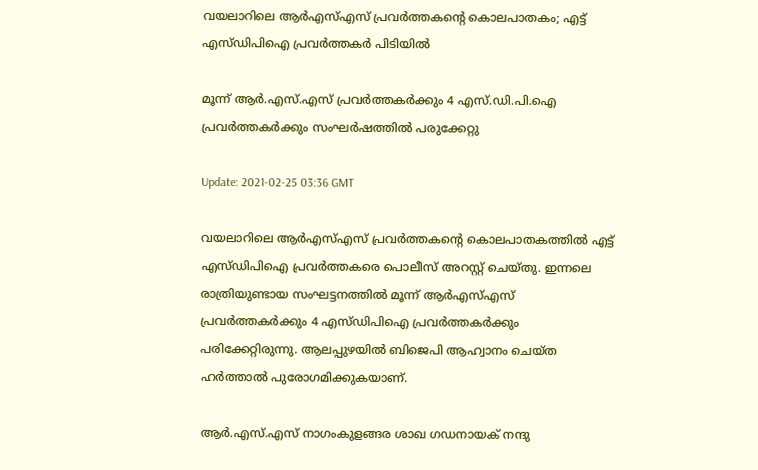വയലാറിലെ ആർഎസ്എസ് പ്രവർത്തകന്‍റെ കൊലപാതകം; എട്ട് എസ്ഡിപിഐ പ്രവർത്തകര്‍ പിടിയില്‍

മൂന്ന് ആർ.എസ്.എസ് പ്രവർത്തകർക്കും 4 എസ്.ഡി.പി.ഐ പ്രവർത്തകർക്കും സംഘർഷത്തിൽ പരുക്കേറ്റു

Update: 2021-02-25 03:36 GMT

വയലാറിലെ ആർഎസ്എസ് പ്രവർത്തകന്‍റെ കൊലപാതകത്തിൽ എട്ട് എസ്ഡിപിഐ പ്രവർത്തകരെ പൊലീസ് അറസ്റ്റ് ചെയ്തു. ഇന്നലെ രാത്രിയുണ്ടായ സംഘട്ടനത്തിൽ മൂന്ന് ആർഎസ്എസ് പ്രവർത്തകർക്കും 4 എസ്ഡിപിഐ പ്രവർത്തകർക്കും പരിക്കേറ്റിരുന്നു. ആലപ്പുഴയിൽ ബിജെപി ആഹ്വാനം ചെയ്‍ത ഹർത്താൽ പുരോഗമിക്കുകയാണ്.

ആർ.എസ്.എസ് നാഗംകുളങ്ങര ശാഖ ഗഡനായക് നന്ദു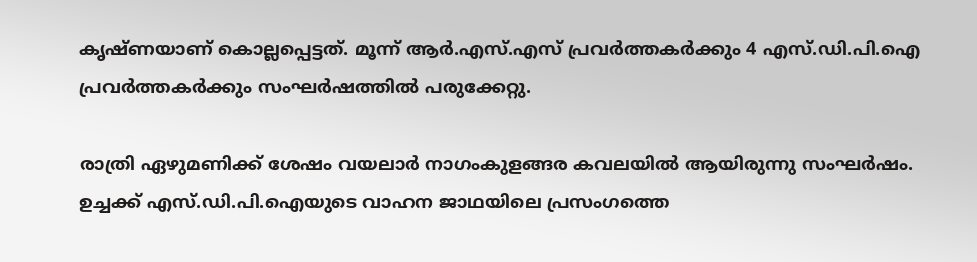കൃഷ്ണയാണ് കൊല്ലപ്പെട്ടത്. മൂന്ന് ആർ.എസ്.എസ് പ്രവർത്തകർക്കും 4 എസ്.ഡി.പി.ഐ പ്രവർത്തകർക്കും സംഘർഷത്തിൽ പരുക്കേറ്റു.

രാത്രി ഏഴുമണിക്ക് ശേഷം വയലാർ നാഗംകുളങ്ങര കവലയിൽ ആയിരുന്നു സംഘർഷം. ഉച്ചക്ക് എസ്.ഡി.പി.ഐയുടെ വാഹന ജാഥയിലെ പ്രസംഗത്തെ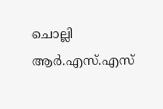ചൊല്ലി ആർ.എസ്.എസ്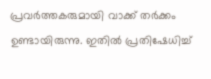പ്രവർത്തകരുമായി വാക്ക് തർക്കം ഉണ്ടായിരുന്നു. ഇതിൽ പ്രതിഷേധിച്ച്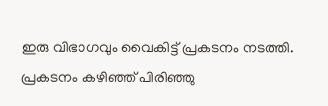ഇരു വിഭാഗവും വൈകിട്ട് പ്രകടനം നടത്തി. പ്രകടനം കഴിഞ്ഞ് പിരിഞ്ഞു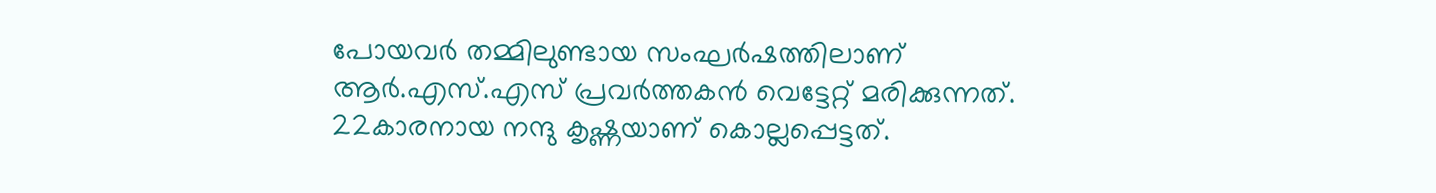പോയവർ തമ്മിലുണ്ടായ സംഘർഷത്തിലാണ് ആർ.എസ്.എസ് പ്രവർത്തകൻ വെട്ടേറ്റ് മരിക്കുന്നത്. 22കാരനായ നന്ദു കൃഷ്ണയാണ് കൊല്ലപ്പെട്ടത്.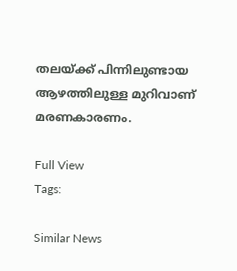തലയ്ക്ക് പിന്നിലുണ്ടായ ആഴത്തിലുള്ള മുറിവാണ് മരണകാരണം.

Full View
Tags:

Similar News